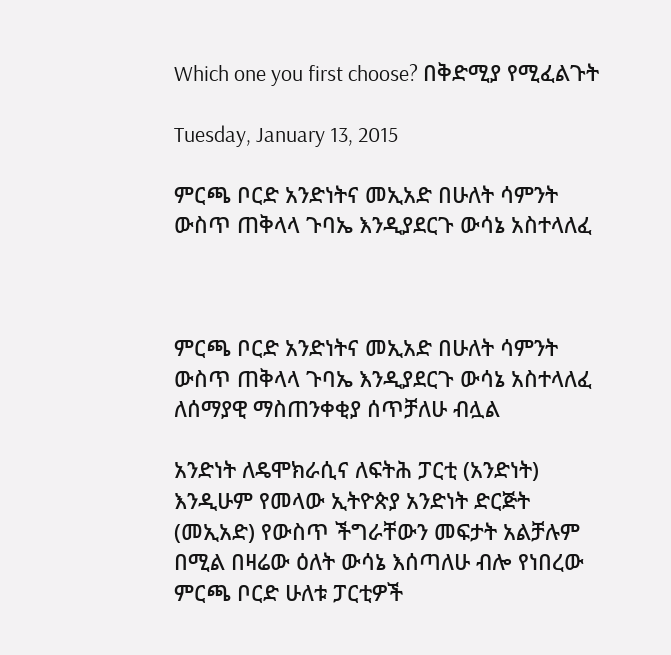Which one you first choose? በቅድሚያ የሚፈልጉት

Tuesday, January 13, 2015

ምርጫ ቦርድ አንድነትና መኢአድ በሁለት ሳምንት ውስጥ ጠቅላላ ጉባኤ እንዲያደርጉ ውሳኔ አስተላለፈ



ምርጫ ቦርድ አንድነትና መኢአድ በሁለት ሳምንት ውስጥ ጠቅላላ ጉባኤ እንዲያደርጉ ውሳኔ አስተላለፈ
ለሰማያዊ ማስጠንቀቂያ ሰጥቻለሁ ብሏል

አንድነት ለዴሞክራሲና ለፍትሕ ፓርቲ (አንድነት) እንዲሁም የመላው ኢትዮጵያ አንድነት ድርጅት (መኢአድ) የውስጥ ችግራቸውን መፍታት አልቻሉም በሚል በዛሬው ዕለት ውሳኔ እሰጣለሁ ብሎ የነበረው ምርጫ ቦርድ ሁለቱ ፓርቲዎች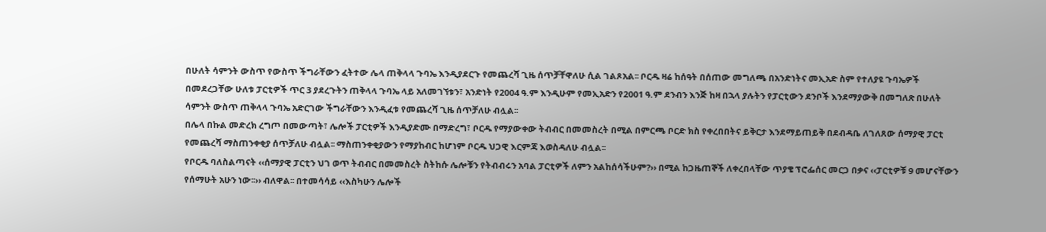በሁለት ሳምንት ውስጥ የውስጥ ችግራቸውን ፈትተው ሌላ ጠቅላላ ጉባኤ እንዲያደርጉ የመጨረሻ ጊዜ ሰጥቻቸዋለሁ ሲል ገልጾአል፡፡ ቦርዱ ዛሬ ከሰዓት በሰጠው መግለጫ በአንድነትና መኢአድ ስም የተለያዩ ጉባኤዎች በመደረጋቸው ሁለቱ ፓርቲዎች ጥር 3 ያደረጉትን ጠቅላላ ጉባኤ ላይ አለመገኘቱን፣ አንድነት የ2004 ዓ.ም እንዲሁም የመኢአድን የ2001 ዓ.ም ደንብን እንጅ ከዛ በኋላ ያሉትን የፓርቲውን ደንቦች እንደማያውቅ በመግለጽ በሁለት ሳምንት ውስጥ ጠቅላላ ጉባኤ አድርገው ችግራቸውን እንዲፈቱ የመጨረሻ ጊዜ ሰጥቻለሁ ብሏል፡፡
በሌላ በኩል መድረክ ረግጦ በመውጣት፣ ሌሎች ፓርቲዎች እንዲያድሙ በማድረግ፣ ቦርዱ የማያውቀው ትብብር በመመስረት በሚል በምርጫ ቦርድ ክስ የቀረበበትና ይቅርታ እንደማይጠይቅ በደብዳቤ ለገለጸው ሰማያዊ ፓርቲ የመጨረሻ ማስጠንቀቂያ ሰጥቻለሁ ብሏል፡፡ ማስጠንቀቂያውን የማያከብር ከሆነም ቦርዱ ህጋዊ እርምጃ እወስዳለሁ ብሏል፡፡
የቦርዱ ባለስልጣናት ‹‹ሰማያዊ ፓርቲን ህገ ወጥ ትብብር በመመስረት ስትከሱ ሌሎቹን የትብብሩን አባል ፓርቲዎች ለምን አልከሰሳችሁም?›› በሚል ከጋዜጠኞች ለቀረበላቸው ጥያቄ ፕሮፌሰር መርጋ በቃና ‹‹ፓርቲዎቹ 9 መሆናቸውን የሰማሁት አሁን ነው፡፡›› ብለዋል፡፡ በተመሳሳይ ‹‹እስካሁን ሌሎች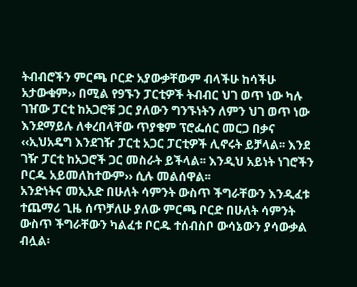ትብብሮችን ምርጫ ቦርድ አያውቃቸውም ብላችሁ ከሳችሁ አታውቁም›› በሚል የ9ኙን ፓርቲዎች ትብብር ህገ ወጥ ነው ካሉ ገዠው ፓርቲ ከአጋሮቹ ጋር ያለውን ግንኙነትን ለምን ህገ ወጥ ነው እንደማይሉ ለቀረበላቸው ጥያቄም ፕሮፌሰር መርጋ በቃና ‹‹ኢህአዴግ እንደገዥ ፓርቲ አጋር ፓርቲዎች ሊኖሩት ይቻላል፡፡ እንደ ገዥ ፓርቲ ከአጋሮች ጋር መስራት ይችላል፡፡ እንዲህ አይነት ነገሮችን ቦርዱ አይመለከተውም›› ሲሉ መልሰዋል፡፡
አንድነትና መኢአድ በሁለት ሳምንት ውስጥ ችግራቸውን እንዲፈቱ ተጨማሪ ጊዜ ሰጥቻለሁ ያለው ምርጫ ቦርድ በሁለት ሳምንት ውስጥ ችግራቸውን ካልፈቱ ቦርዱ ተሰብስቦ ውሳኔውን ያሳውቃል ብሏል፡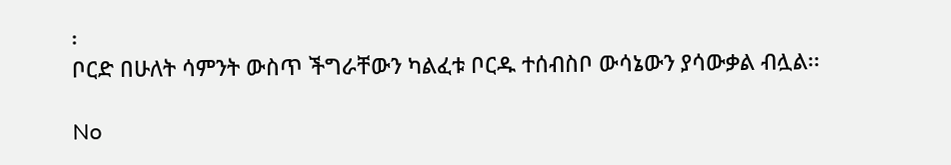፡
ቦርድ በሁለት ሳምንት ውስጥ ችግራቸውን ካልፈቱ ቦርዱ ተሰብስቦ ውሳኔውን ያሳውቃል ብሏል፡፡

No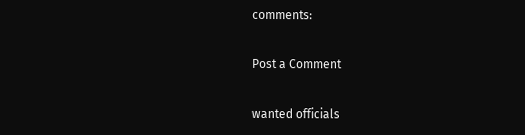comments:

Post a Comment

wanted officials